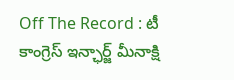Off The Record : టీ కాంగ్రెస్ ఇన్ఛార్జ్ మీనాక్షి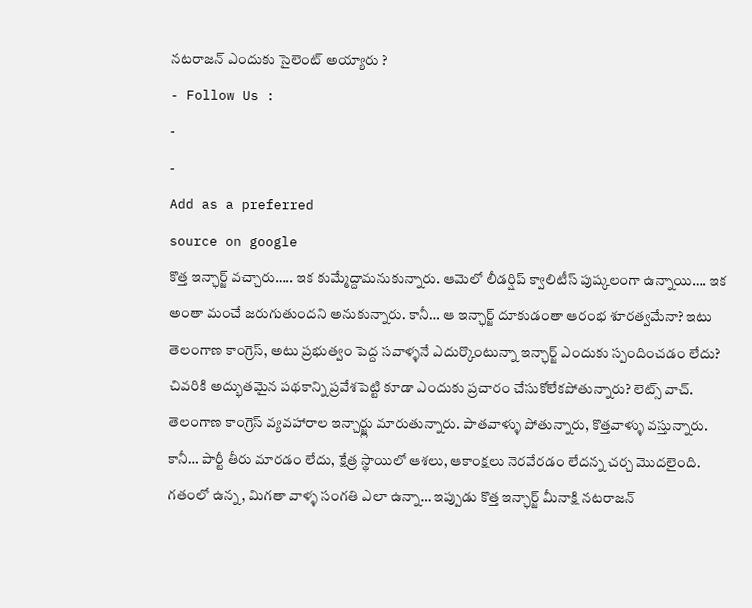నటరాజన్ ఎందుకు సైలెంట్ అయ్యారు ?
- Follow Us :
-
-
Add as a preferred
source on google
కొత్త ఇన్ఛార్జ్ వచ్చారు….. ఇక కుమ్మేద్దామనుకున్నారు. ఆమెలో లీడర్షిప్ క్వాలిటీస్ పుష్కలంగా ఉన్నాయి…. ఇక అంతా మంచే జరుగుతుందని అనుకున్నారు. కానీ… ఆ ఇన్ఛార్జ్ దూకుడంతా ఆరంభ శూరత్వమేనా? ఇటు తెలంగాణ కాంగ్రెస్, అటు ప్రభుత్వం పెద్ద సవాళ్ళనే ఎదుర్కొంటున్నా ఇన్ఛార్జ్ ఎందుకు స్పందించడం లేదు? చివరికి అద్భుతమైన పథకాన్ని ప్రవేశపెట్టి కూడా ఎందుకు ప్రచారం చేసుకోలేకపోతున్నారు? లెట్స్ వాచ్. తెలంగాణ కాంగ్రెస్ వ్యవహారాల ఇన్చార్జ్లు మారుతున్నారు. పాతవాళ్ళు పోతున్నారు, కొత్తవాళ్ళు వస్తున్నారు. కానీ… పార్టీ తీరు మారడం లేదు, క్షేత్ర స్థాయిలో ఆశలు, ఆకాంక్షలు నెరవేరడం లేదన్న చర్చ మొదలైంది. గతంలో ఉన్న, మిగతా వాళ్ళ సంగతి ఎలా ఉన్నా… ఇప్పుడు కొత్త ఇన్ఛార్జ్ మీనాక్షి నటరాజన్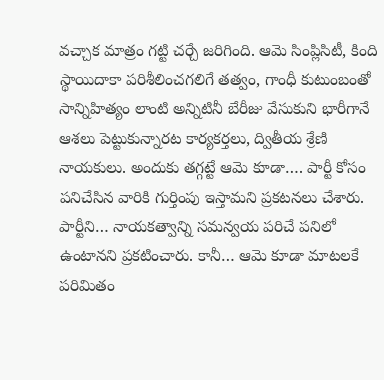వచ్చాక మాత్రం గట్టి చర్చే జరిగింది. ఆమె సింప్లిసిటీ, కింది స్థాయిదాకా పరిశీలించగలిగే తత్వం, గాంధీ కుటుంబంతో సాన్నిహిత్యం లాంటి అన్నిటినీ బేరీజు వేసుకుని భారీగానే ఆశలు పెట్టుకున్నారట కార్యకర్తలు, ద్వితీయ శ్రేణి నాయకులు. అందుకు తగ్గట్టే ఆమె కూడా…. పార్టీ కోసం పనిచేసిన వారికి గుర్తింపు ఇస్తామని ప్రకటనలు చేశారు. పార్టీని… నాయకత్వాన్ని సమన్వయ పరిచే పనిలో ఉంటానని ప్రకటించారు. కానీ… ఆమె కూడా మాటలకే పరిమితం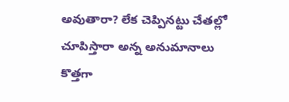అవుతారా? లేక చెప్పినట్టు చేతల్లో చూపిస్తారా అన్న అనుమానాలు కొత్తగా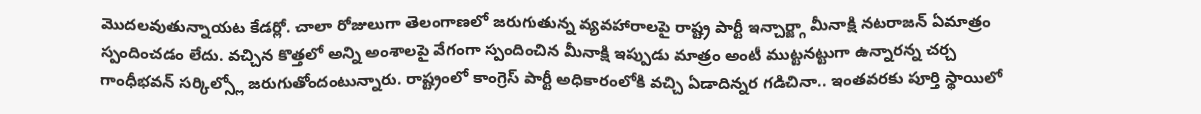మొదలవుతున్నాయట కేడర్లో. చాలా రోజులుగా తెలంగాణలో జరుగుతున్న వ్యవహారాలపై రాష్ట్ర పార్టీ ఇన్చార్జ్గా మీనాక్షి నటరాజన్ ఏమాత్రం స్పందించడం లేదు. వచ్చిన కొత్తలో అన్ని అంశాలపై వేగంగా స్పందించిన మీనాక్షి ఇప్పుడు మాత్రం అంటీ ముట్టనట్టుగా ఉన్నారన్న చర్చ గాంధీభవన్ సర్కిల్స్లో జరుగుతోందంటున్నారు. రాష్ట్రంలో కాంగ్రెస్ పార్టీ అధికారంలోకి వచ్చి ఏడాదిన్నర గడిచినా.. ఇంతవరకు పూర్తి స్థాయిలో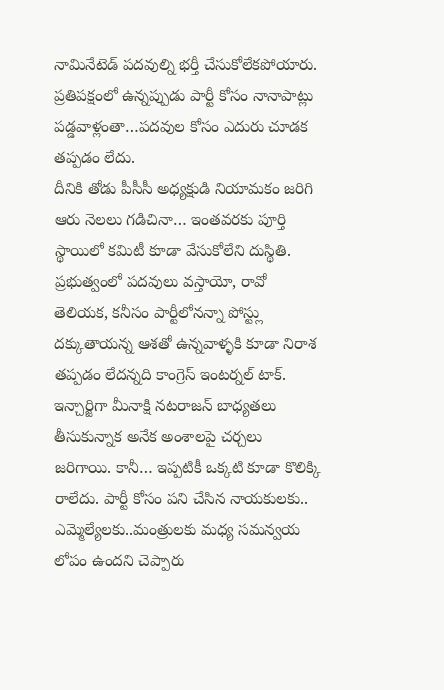నామినేటెడ్ పదవుల్ని భర్తీ చేసుకోలేకపోయారు. ప్రతిపక్షంలో ఉన్నప్పుడు పార్టీ కోసం నానాపాట్లు పడ్డవాళ్లంతా…పదవుల కోసం ఎదురు చూడక తప్పడం లేదు.
దీనికి తోడు పీసీసీ అధ్యక్షుడి నియామకం జరిగి ఆరు నెలలు గడిచినా… ఇంతవరకు పూర్తి స్థాయిలో కమిటీ కూడా వేసుకోలేని దుస్థితి. ప్రభుత్వంలో పదవులు వస్తాయో, రావో తెలియక, కనీసం పార్టీలోనన్నా పోస్ట్లు దక్కుతాయన్న ఆశతో ఉన్నవాళ్ళకి కూడా నిరాశ తప్పడం లేదన్నది కాంగ్రెస్ ఇంటర్నల్ టాక్. ఇన్చార్జిగా మీనాక్షి నటరాజన్ బాధ్యతలు తీసుకున్నాక అనేక అంశాలపై చర్చలు జరిగాయి. కానీ… ఇప్పటికీ ఒక్కటి కూడా కొలిక్కి రాలేదు. పార్టీ కోసం పని చేసిన నాయకులకు.. ఎమ్మెల్యేలకు..మంత్రులకు మధ్య సమన్వయ లోపం ఉందని చెప్పారు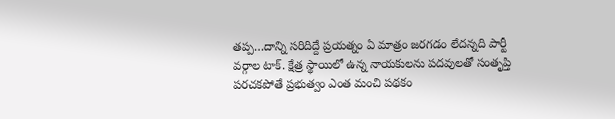తప్ప…దాన్ని సరిదిద్దే ప్రయత్నం ఏ మాత్రం జరగడం లేదన్నది పార్టీ వర్గాల టాక్. క్షేత్ర స్థాయిలో ఉన్న నాయకులను పదవులతో సంతృప్తి పరచకపోతే ప్రభుత్వం ఎంత మంచి పథకం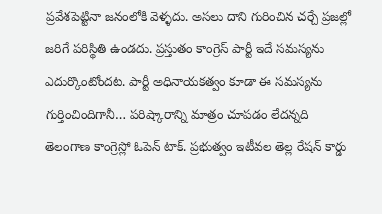ప్రవేశపెట్టినా జనంలోకి వెళ్ళదు. అసలు దాని గురించిన చర్చే ప్రజల్లో జరిగే పరిస్థితి ఉండదు. ప్రస్తుతం కాంగ్రెస్ పార్టీ ఇదే సమస్యను ఎదుర్కొంటోందట. పార్టీ అధినాయకత్వం కూడా ఈ సమస్యను గుర్తించిందిగానీ… పరిష్కారాన్ని మాత్రం చూపడం లేదన్నది తెలంగాణ కాంగ్రెస్లో ఓపెన్ టాక్. ప్రభుత్వం ఇటీవల తెల్ల రేషన్ కార్డు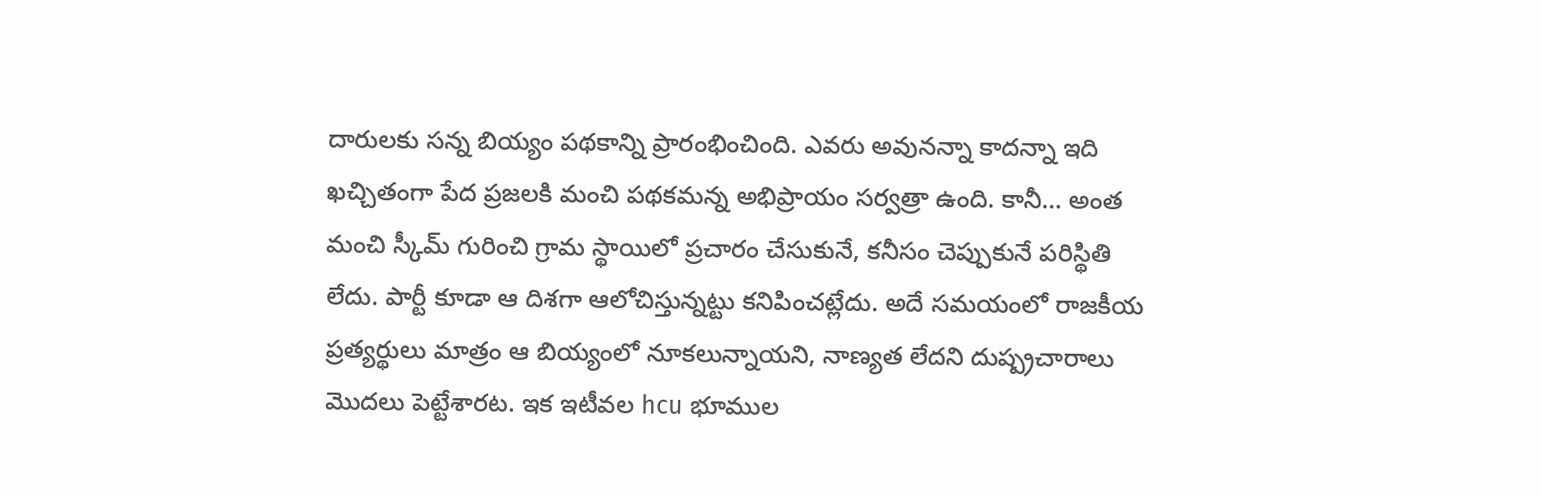దారులకు సన్న బియ్యం పథకాన్ని ప్రారంభించింది. ఎవరు అవునన్నా కాదన్నా ఇది ఖచ్చితంగా పేద ప్రజలకి మంచి పథకమన్న అభిప్రాయం సర్వత్రా ఉంది. కానీ… అంత మంచి స్కీమ్ గురించి గ్రామ స్థాయిలో ప్రచారం చేసుకునే, కనీసం చెప్పుకునే పరిస్థితి లేదు. పార్టీ కూడా ఆ దిశగా ఆలోచిస్తున్నట్టు కనిపించట్లేదు. అదే సమయంలో రాజకీయ ప్రత్యర్థులు మాత్రం ఆ బియ్యంలో నూకలున్నాయని, నాణ్యత లేదని దుష్ప్రచారాలు మొదలు పెట్టేశారట. ఇక ఇటీవల hcu భూముల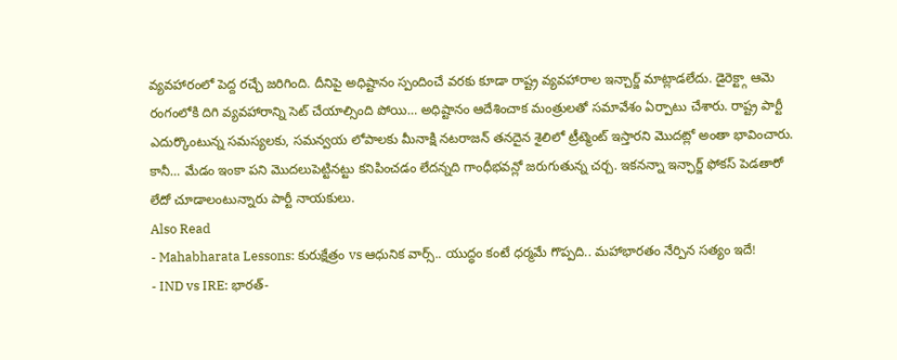వ్యవహారంలో పెద్ద రచ్చే జరిగింది. దీనిపై అధిష్టానం స్పందించే వరకు కూడా రాష్ట్ర వ్యవహారాల ఇన్చార్జ్ మాట్లాడలేదు. డైరెక్ట్గా ఆమె రంగంలోకి దిగి వ్యవహారాన్ని సెట్ చేయాల్సింది పోయి… అధిష్టానం ఆదేశించాక మంత్రులతో సమావేశం ఏర్పాటు చేశారు. రాష్ట్ర పార్టీ ఎదుర్కొంటున్న సమస్యలకు, సమన్వయ లోపాలకు మీనాక్షి నటరాజన్ తనదైన శైలిలో ట్రీట్మెంట్ ఇస్తారని మొదట్లో అంతా భావించారు. కానీ… మేడం ఇంకా పని మొదలుపెట్టినట్టు కనిపించడం లేదన్నది గాంధీభవన్లో జరుగుతున్న చర్చ. ఇకనన్నా ఇన్ఛార్జ్ ఫోకస్ పెడతారో లేదో చూడాలంటున్నారు పార్టీ నాయకులు.
Also Read
- Mahabharata Lessons: కురుక్షేత్రం vs ఆధునిక వార్స్.. యుద్ధం కంటే ధర్మమే గొప్పది.. మహాభారతం నేర్పిన సత్యం ఇదే!
- IND vs IRE: భారత్-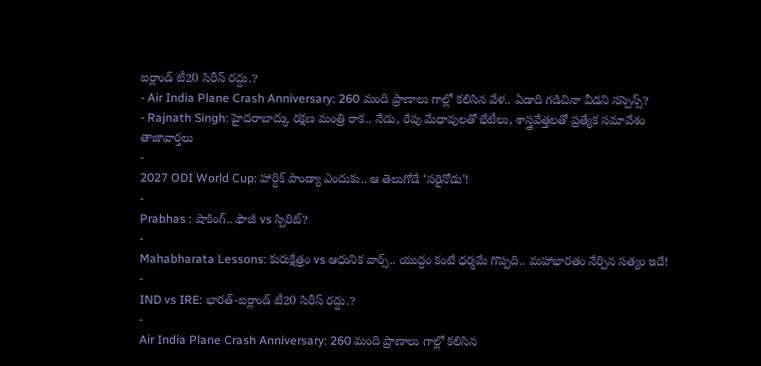ఐర్లాండ్ టీ20 సిరీస్ రద్దు.?
- Air India Plane Crash Anniversary: 260 మంది ప్రాణాలు గాల్లో కలిసిన వేళ.. ఏడాది గడిచినా వీడని సస్పెన్స్?
- Rajnath Singh: హైదరాబాద్కు రక్షణ మంత్రి రాక.. నేడు, రేపు మేధావులతో భేటీలు, శాస్త్రవేత్తలతో ప్రత్యేక సమావేశం
తాజావార్తలు
-
2027 ODI World Cup: హార్దిక్ పాండ్యా ఎందుకు.. ఆ తెలుగోడే ‘సరైనోడు’!
-
Prabhas : షాకింగ్.. ఫౌజీ vs స్పిరిట్?
-
Mahabharata Lessons: కురుక్షేత్రం vs ఆధునిక వార్స్.. యుద్ధం కంటే ధర్మమే గొప్పది.. మహాభారతం నేర్పిన సత్యం ఇదే!
-
IND vs IRE: భారత్-ఐర్లాండ్ టీ20 సిరీస్ రద్దు.?
-
Air India Plane Crash Anniversary: 260 మంది ప్రాణాలు గాల్లో కలిసిన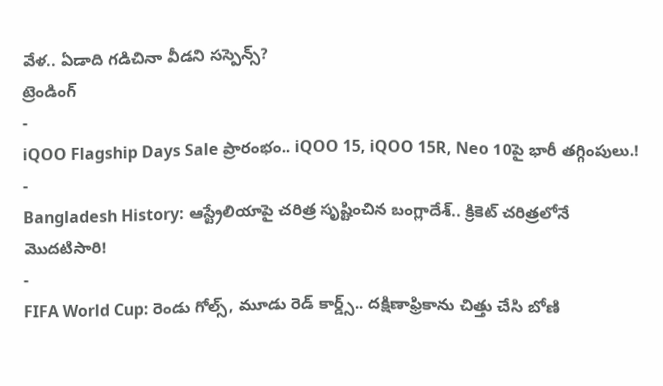వేళ.. ఏడాది గడిచినా వీడని సస్పెన్స్?
ట్రెండింగ్
-
iQOO Flagship Days Sale ప్రారంభం.. iQOO 15, iQOO 15R, Neo 10పై భారీ తగ్గింపులు.!
-
Bangladesh History: ఆస్ట్రేలియాపై చరిత్ర సృష్టించిన బంగ్లాదేశ్.. క్రికెట్ చరిత్రలోనే మొదటిసారి!
-
FIFA World Cup: రెండు గోల్స్, మూడు రెడ్ కార్డ్స్.. దక్షిణాఫ్రికాను చిత్తు చేసి బోణి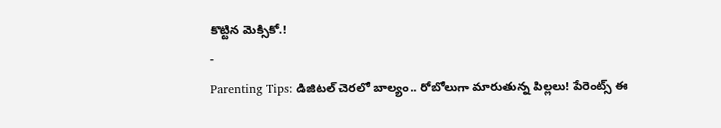కొట్టిన మెక్సికో.!
-
Parenting Tips: డిజిటల్ చెరలో బాల్యం.. రోబోలుగా మారుతున్న పిల్లలు! పేరెంట్స్ ఈ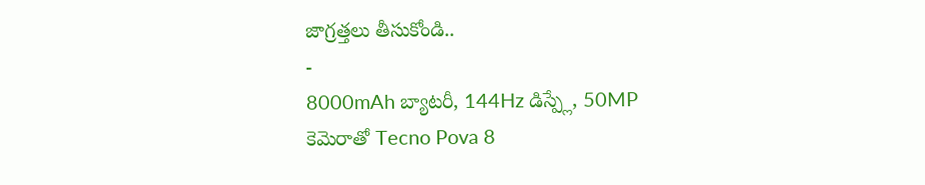జాగ్రత్తలు తీసుకోండి..
-
8000mAh బ్యాటరీ, 144Hz డిస్ప్లే, 50MP కెమెరాతో Tecno Pova 8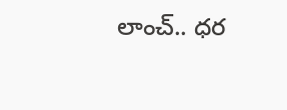లాంచ్.. ధర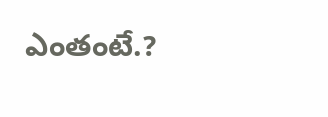ఎంతంటే.?